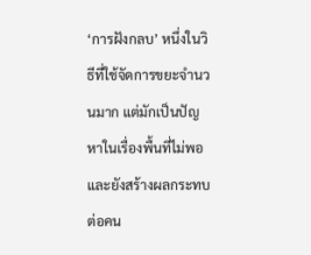‘การฝังกลบ’ หนึ่งในวิธีที่ใช้จัดการขยะจำนวนมาก แต่มักเป็นปัญหาในเรื่องพื้นที่ไม่พอ และยังสร้างผลกระทบต่อคน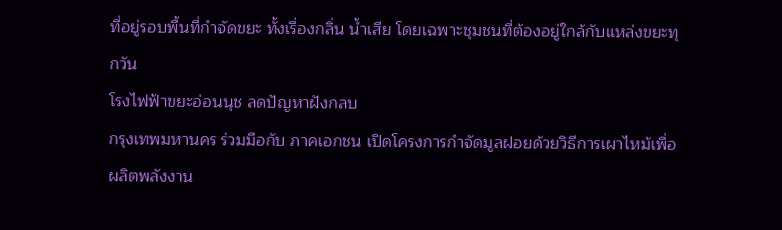ที่อยู่รอบพื้นที่กำจัดขยะ ทั้งเรื่องกลิ่น น้ำเสีย โดยเฉพาะชุมชนที่ต้องอยู่ใกล้กับแหล่งขยะทุกวัน
โรงไฟฟ้าขยะอ่อนนุช ลดปัญหาฝังกลบ
กรุงเทพมหานคร ร่วมมือกับ ภาคเอกชน เปิดโครงการกำจัดมูลฝอยด้วยวิธีการเผาไหม้เพื่อผลิตพลังงาน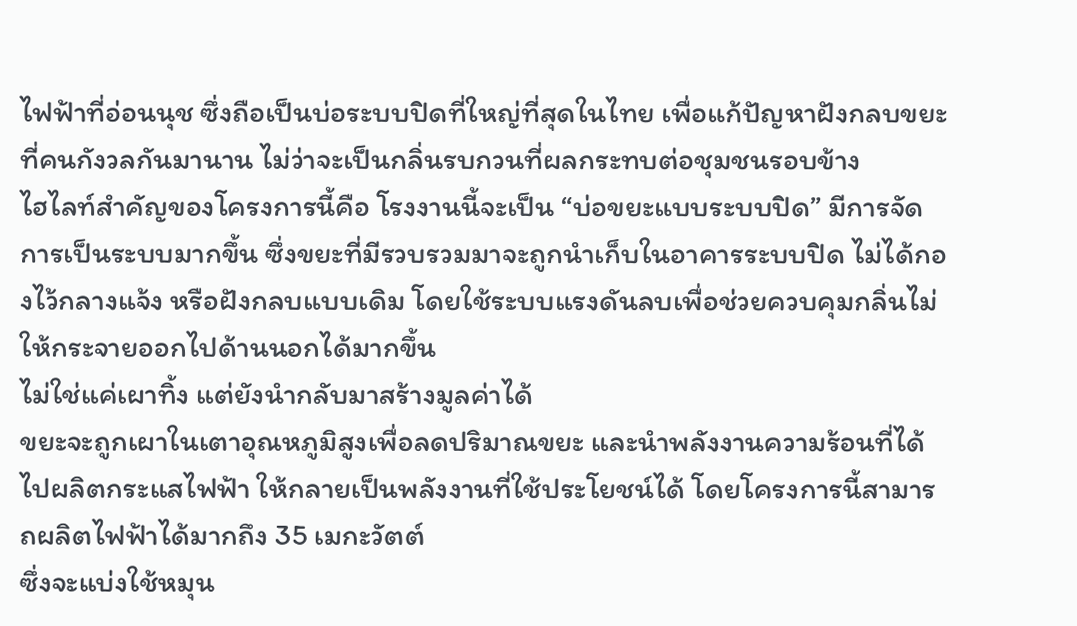ไฟฟ้าที่อ่อนนุช ซึ่งถือเป็นบ่อระบบปิดที่ใหญ่ที่สุดในไทย เพื่อแก้ปัญหาฝังกลบขยะที่คนกังวลกันมานาน ไม่ว่าจะเป็นกลิ่นรบกวนที่ผลกระทบต่อชุมชนรอบข้าง
ไฮไลท์สำคัญของโครงการนี้คือ โรงงานนี้จะเป็น “บ่อขยะแบบระบบปิด” มีการจัดการเป็นระบบมากขึ้น ซึ่งขยะที่มีรวบรวมมาจะถูกนำเก็บในอาคารระบบปิด ไม่ได้กองไว้กลางแจ้ง หรือฝังกลบแบบเดิม โดยใช้ระบบแรงดันลบเพื่อช่วยควบคุมกลิ่นไม่ให้กระจายออกไปด้านนอกได้มากขึ้น
ไม่ใช่แค่เผาทิ้ง แต่ยังนำกลับมาสร้างมูลค่าได้
ขยะจะถูกเผาในเตาอุณหภูมิสูงเพื่อลดปริมาณขยะ และนำพลังงานความร้อนที่ได้ไปผลิตกระแสไฟฟ้า ให้กลายเป็นพลังงานที่ใช้ประโยชน์ได้ โดยโครงการนี้สามารถผลิตไฟฟ้าได้มากถึง 35 เมกะวัตต์
ซึ่งจะแบ่งใช้หมุน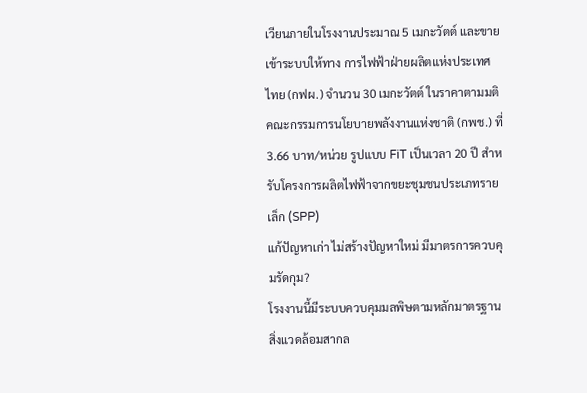เวียนภายในโรงงานประมาณ 5 เมกะวัตต์ และขายเข้าระบบให้ทาง การไฟฟ้าฝ่ายผลิตแห่งประเทศไทย (กฟผ.) จำนวน 30 เมกะวัตต์ ในราคาตามมติคณะกรรมการนโยบายพลังงานแห่งชาติ (กพช.) ที่ 3.66 บาท/หน่วย รูปแบบ FiT เป็นเวลา 20 ปี สำหรับโครงการผลิตไฟฟ้าจากขยะชุมชนประเภทรายเล็ก (SPP)
แก้ปัญหาเก่า ไม่สร้างปัญหาใหม่ มีมาตรการควบคุมรัดกุม?
โรงงานนี้มีระบบควบคุมมลพิษตามหลักมาตรฐานสิ่งแวดล้อมสากล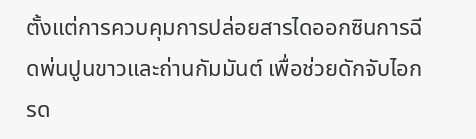ตั้งแต่การควบคุมการปล่อยสารไดออกซินการฉีดพ่นปูนขาวและถ่านกัมมันต์ เพื่อช่วยดักจับไอกรด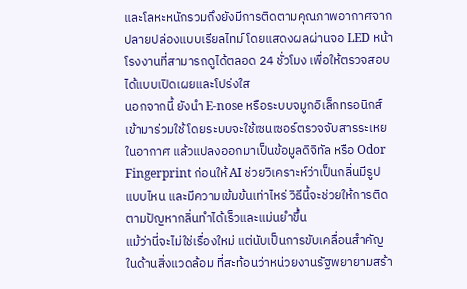และโลหะหนักรวมถึงยังมีการติดตามคุณภาพอากาศจากปลายปล่องแบบเรียลไทม์ โดยแสดงผลผ่านจอ LED หน้าโรงงานที่สามารถดูได้ตลอด 24 ชั่วโมง เพื่อให้ตรวจสอบได้แบบเปิดเผยและโปร่งใส
นอกจากนี้ ยังนำ E-nose หรือระบบจมูกอิเล็กทรอนิกส์เข้ามาร่วมใช้ โดยระบบจะใช้เซนเซอร์ตรวจจับสารระเหยในอากาศ แล้วแปลงออกมาเป็นข้อมูลดิจิทัล หรือ Odor Fingerprint ก่อนให้ AI ช่วยวิเคราะห์ว่าเป็นกลิ่นมีรูปแบบไหน และมีความเข้มข้นเท่าไหร่ วิธีนี้จะช่วยให้การติดตามปัญหากลิ่นทำได้เร็วและแม่นยำขึ้น
แม้ว่านี่จะไม่ใช่เรื่องใหม่ แต่นับเป็นการขับเคลื่อนสำคัญในด้านสิ่งแวดล้อม ที่สะท้อนว่าหน่วยงานรัฐพยายามสร้า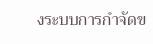งระบบการกำจัดข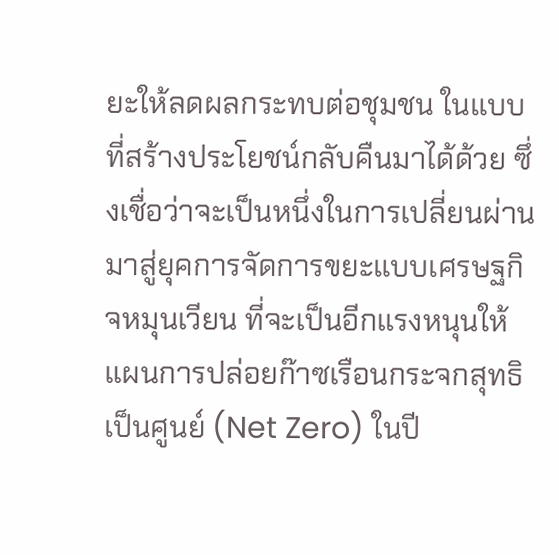ยะให้ลดผลกระทบต่อชุมชน ในแบบที่สร้างประโยชน์กลับคืนมาได้ด้วย ซึ่งเชื่อว่าจะเป็นหนึ่งในการเปลี่ยนผ่านมาสู่ยุคการจัดการขยะแบบเศรษฐกิจหมุนเวียน ที่จะเป็นอีกแรงหนุนให้แผนการปล่อยก๊าซเรือนกระจกสุทธิเป็นศูนย์ (Net Zero) ในปี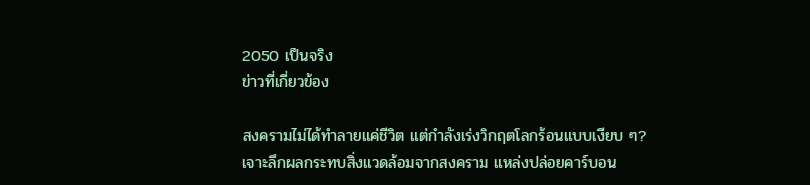2050 เป็นจริง
ข่าวที่เกี่ยวข้อง

สงครามไม่ได้ทำลายแค่ชีวิต แต่กำลังเร่งวิกฤตโลกร้อนแบบเงียบ ๆ?
เจาะลึกผลกระทบสิ่งแวดล้อมจากสงคราม แหล่งปล่อยคาร์บอน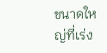ขนาดใหญ่ที่เร่ง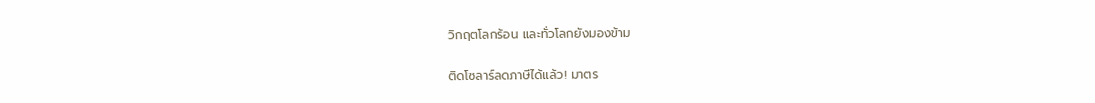วิกฤตโลกร้อน และทั่วโลกยังมองข้าม

ติดโซลาร์ลดภาษีได้แล้ว! มาตร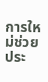การใหม่ช่วยประ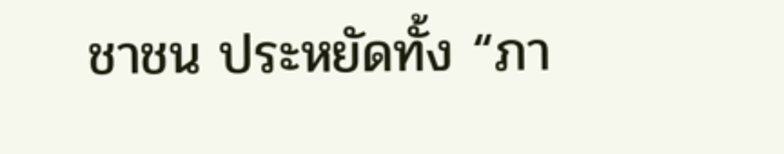ชาชน ประหยัดทั้ง “ภา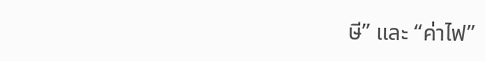ษี” และ “ค่าไฟ”